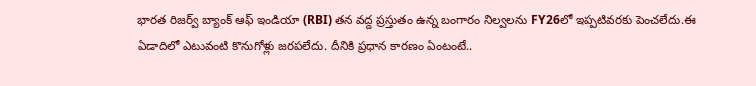భారత రిజర్వ్ బ్యాంక్ ఆఫ్ ఇండియా (RBI) తన వద్ద ప్రస్తుతం ఉన్న బంగారం నిల్వలను FY26లో ఇప్పటివరకు పెంచలేదు.ఈ ఏడాదిలో ఎటువంటి కొనుగోళ్లు జరపలేదు. దీనికి ప్రధాన కారణం ఏంటంటే..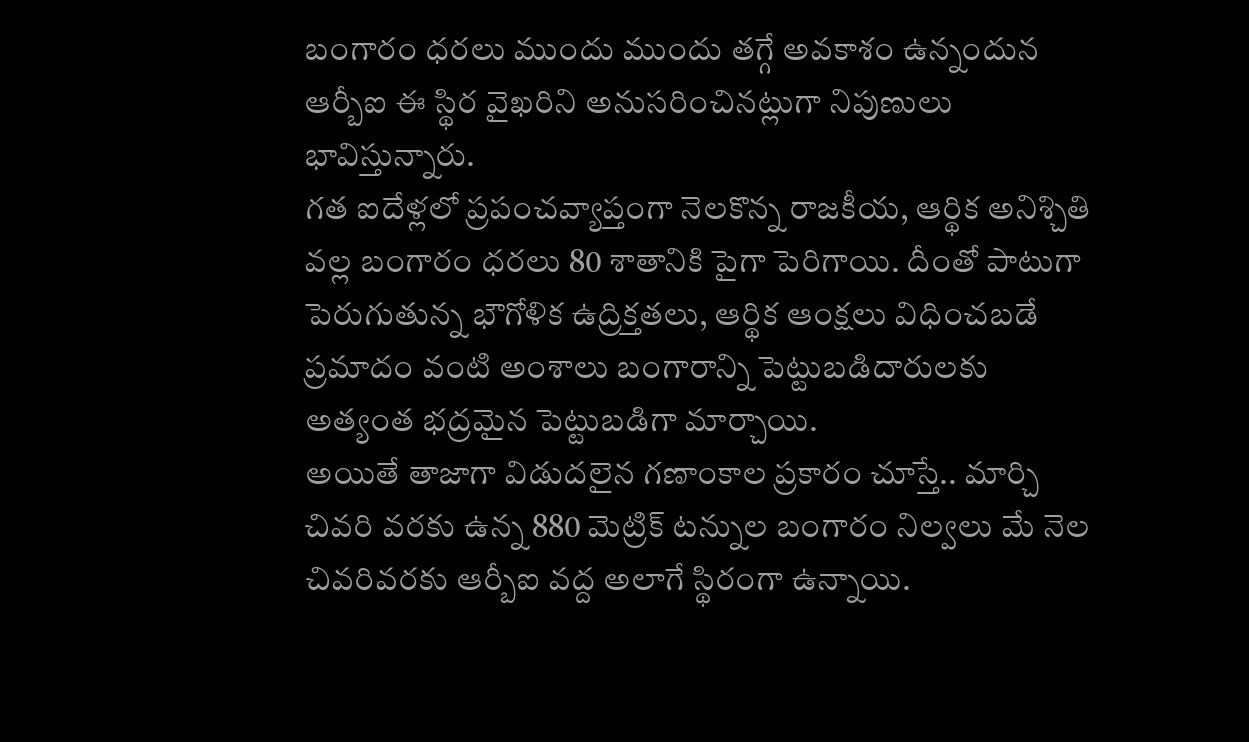బంగారం ధరలు ముందు ముందు తగ్గే అవకాశం ఉన్నందున ఆర్బీఐ ఈ స్థిర వైఖరిని అనుసరించినట్లుగా నిపుణులు భావిస్తున్నారు.
గత ఐదేళ్లలో ప్రపంచవ్యాప్తంగా నెలకొన్న రాజకీయ, ఆర్థిక అనిశ్చితి వల్ల బంగారం ధరలు 80 శాతానికి పైగా పెరిగాయి. దీంతో పాటుగా పెరుగుతున్న భౌగోళిక ఉద్రిక్తతలు, ఆర్థిక ఆంక్షలు విధించబడే ప్రమాదం వంటి అంశాలు బంగారాన్ని పెట్టుబడిదారులకు అత్యంత భద్రమైన పెట్టుబడిగా మార్చాయి.
అయితే తాజాగా విడుదలైన గణాంకాల ప్రకారం చూస్తే.. మార్చి చివరి వరకు ఉన్న 880 మెట్రిక్ టన్నుల బంగారం నిల్వలు మే నెల చివరివరకు ఆర్బీఐ వద్ద అలాగే స్థిరంగా ఉన్నాయి.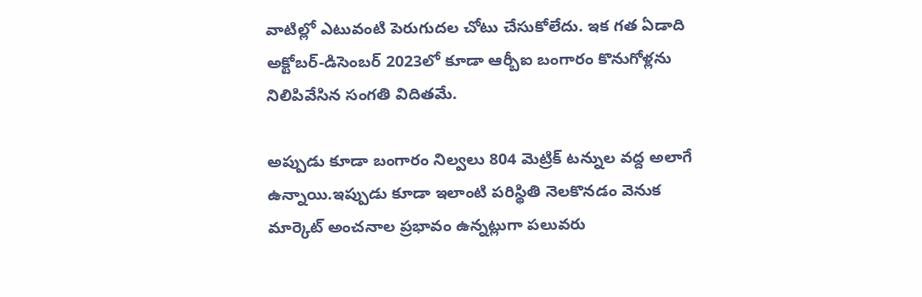వాటిల్లో ఎటువంటి పెరుగుదల చోటు చేసుకోలేదు. ఇక గత ఏడాది అక్టోబర్-డిసెంబర్ 2023లో కూడా ఆర్బీఐ బంగారం కొనుగోళ్లను నిలిపివేసిన సంగతి విదితమే.

అప్పుడు కూడా బంగారం నిల్వలు 804 మెట్రిక్ టన్నుల వద్ద అలాగే ఉన్నాయి.ఇప్పుడు కూడా ఇలాంటి పరిస్థితి నెలకొనడం వెనుక మార్కెట్ అంచనాల ప్రభావం ఉన్నట్లుగా పలువరు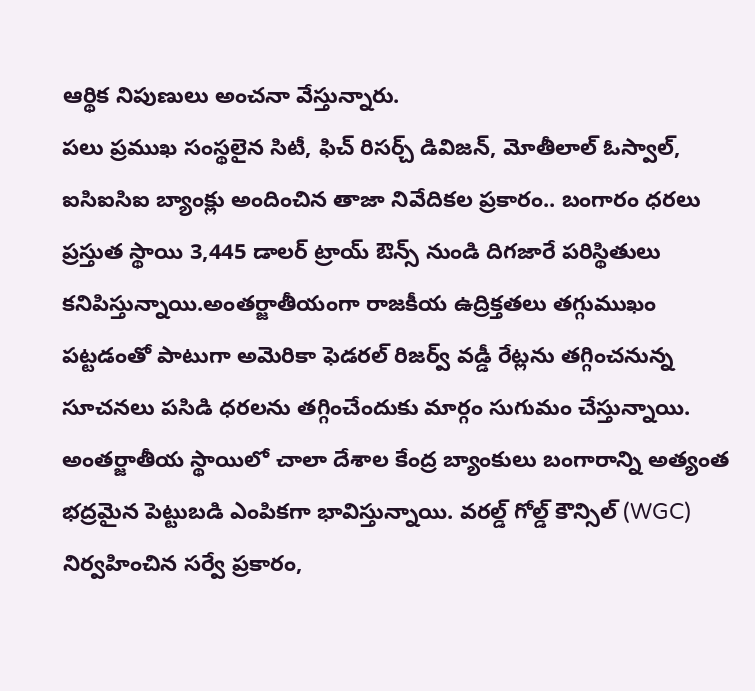ఆర్థిక నిపుణులు అంచనా వేస్తున్నారు.
పలు ప్రముఖ సంస్థలైన సిటీ, ఫిచ్ రిసర్చ్ డివిజన్, మోతీలాల్ ఓస్వాల్, ఐసిఐసిఐ బ్యాంక్లు అందించిన తాజా నివేదికల ప్రకారం.. బంగారం ధరలు ప్రస్తుత స్థాయి 3,445 డాలర్ ట్రాయ్ ఔన్స్ నుండి దిగజారే పరిస్థితులు కనిపిస్తున్నాయి.అంతర్జాతీయంగా రాజకీయ ఉద్రిక్తతలు తగ్గుముఖం పట్టడంతో పాటుగా అమెరికా ఫెడరల్ రిజర్వ్ వడ్డీ రేట్లను తగ్గించనున్న సూచనలు పసిడి ధరలను తగ్గించేందుకు మార్గం సుగుమం చేస్తున్నాయి.
అంతర్జాతీయ స్థాయిలో చాలా దేశాల కేంద్ర బ్యాంకులు బంగారాన్ని అత్యంత భద్రమైన పెట్టుబడి ఎంపికగా భావిస్తున్నాయి. వరల్డ్ గోల్డ్ కౌన్సిల్ (WGC) నిర్వహించిన సర్వే ప్రకారం,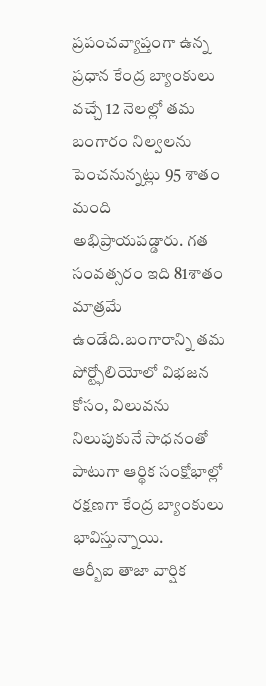ప్రపంచవ్యాప్తంగా ఉన్న ప్రధాన కేంద్ర బ్యాంకులు వచ్చే 12 నెలల్లో తమ బంగారం నిల్వలను పెంచనున్నట్లు 95 శాతం మంది అభిప్రాయపడ్డారు. గత సంవత్సరం ఇది 81శాతం మాత్రమే ఉండేది.బంగారాన్ని తమ పోర్ట్ఫోలియోలో విభజన కోసం, విలువను నిలుపుకునే సాధనంతో పాటుగా ఆర్థిక సంక్షోభాల్లో రక్షణగా కేంద్ర బ్యాంకులు భావిస్తున్నాయి.
ఆర్బీఐ తాజా వార్షిక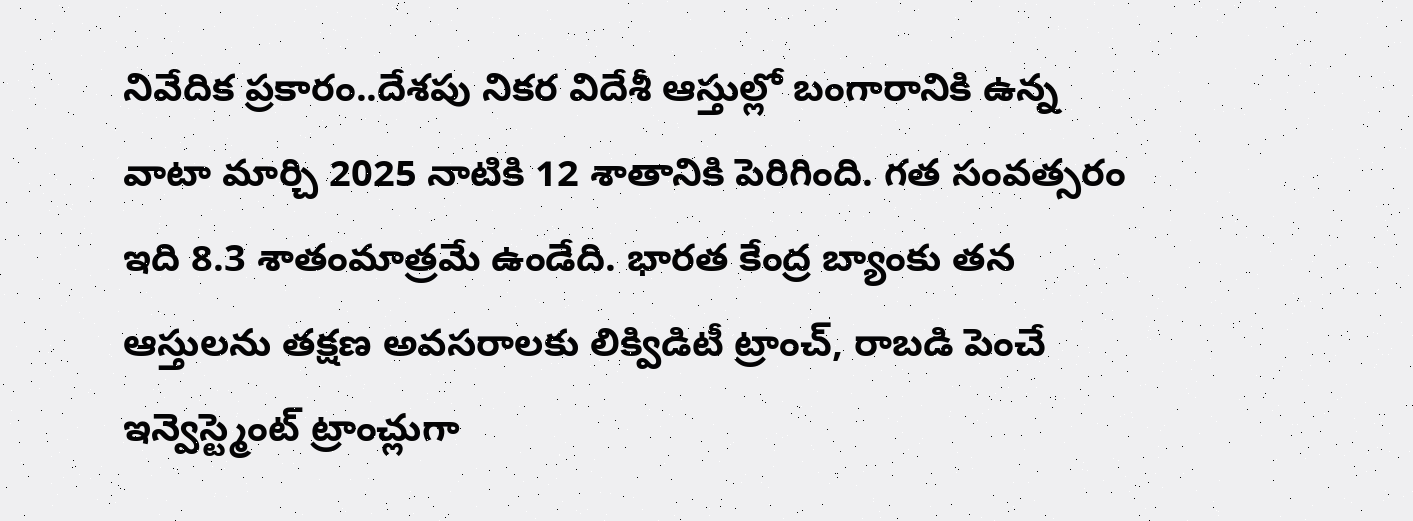నివేదిక ప్రకారం..దేశపు నికర విదేశీ ఆస్తుల్లో బంగారానికి ఉన్న వాటా మార్చి 2025 నాటికి 12 శాతానికి పెరిగింది. గత సంవత్సరం ఇది 8.3 శాతంమాత్రమే ఉండేది. భారత కేంద్ర బ్యాంకు తన ఆస్తులను తక్షణ అవసరాలకు లిక్విడిటీ ట్రాంచ్, రాబడి పెంచే ఇన్వెస్ట్మెంట్ ట్రాంచ్లుగా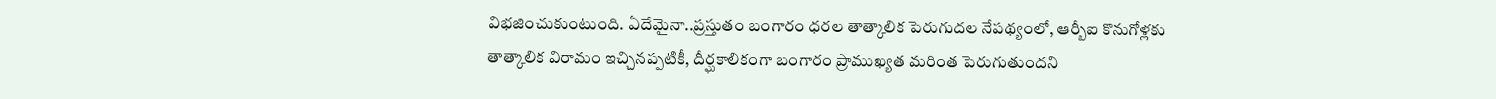విభజించుకుంటుంది. ఏదేమైనా..ప్రస్తుతం బంగారం ధరల తాత్కాలిక పెరుగుదల నేపథ్యంలో, ఆర్బీఐ కొనుగోళ్లకు తాత్కాలిక విరామం ఇచ్చినప్పటికీ, దీర్ఘకాలికంగా బంగారం ప్రాముఖ్యత మరింత పెరుగుతుందని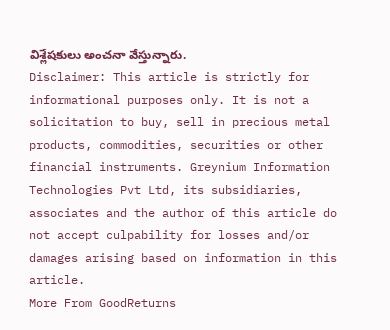విశ్లేషకులు అంచనా వేస్తున్నారు.
Disclaimer: This article is strictly for informational purposes only. It is not a solicitation to buy, sell in precious metal products, commodities, securities or other financial instruments. Greynium Information Technologies Pvt Ltd, its subsidiaries, associates and the author of this article do not accept culpability for losses and/or damages arising based on information in this article.
More From GoodReturns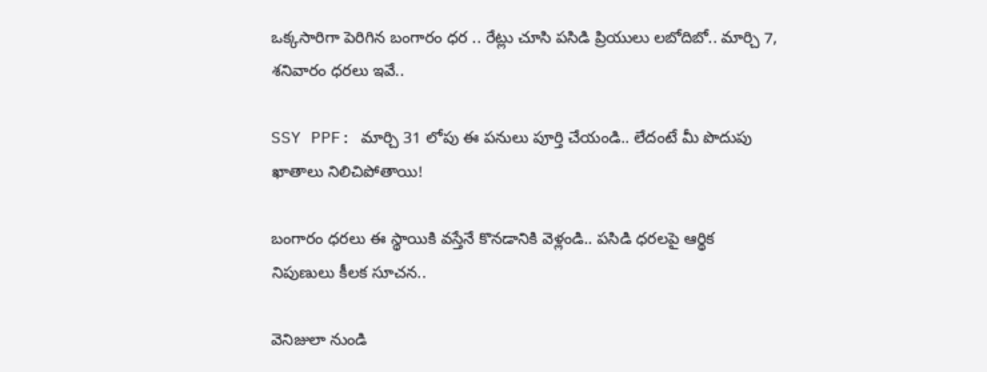ఒక్కసారిగా పెరిగిన బంగారం ధర .. రేట్లు చూసి పసిడి ప్రియులు లబోదిబో.. మార్చి 7, శనివారం ధరలు ఇవే..

SSY PPF: మార్చి 31 లోపు ఈ పనులు పూర్తి చేయండి.. లేదంటే మీ పొదుపు ఖాతాలు నిలిచిపోతాయి!

బంగారం ధరలు ఈ స్థాయికి వస్తేనే కొనడానికి వెళ్లండి.. పసిడి ధరలపై ఆర్థిక నిపుణులు కీలక సూచన..

వెనిజులా నుండి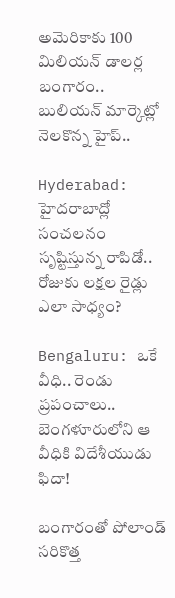అమెరికాకు 100 మిలియన్ డాలర్ల బంగారం.. బులియన్ మార్కెట్లో నెలకొన్న హైప్..

Hyderabad: హైదరాబాద్లో సంచలనం సృష్టిస్తున్న రాపిడో.. రోజుకు లక్షల రైడ్లు ఎలా సాధ్యం?

Bengaluru: ఒకే వీధి.. రెండు ప్రపంచాలు.. బెంగళూరులోని ఆ వీధికి విదేశీయుడు ఫిదా!

బంగారంతో పోలాండ్ సరికొత్త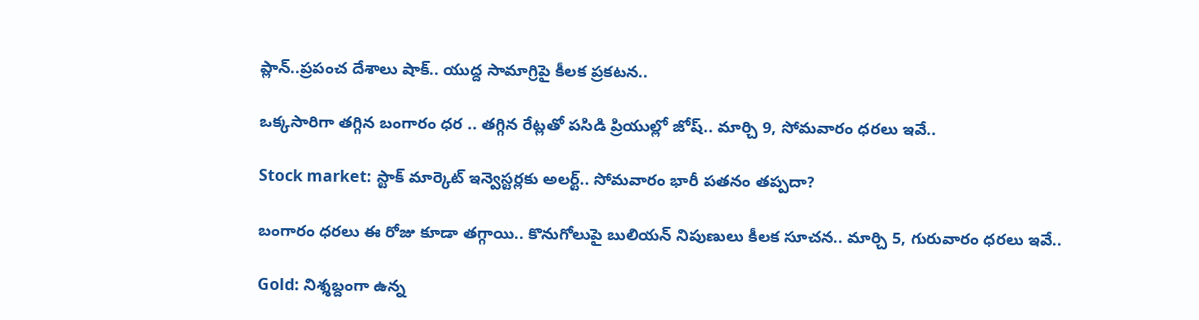ప్లాన్..ప్రపంచ దేశాలు షాక్.. యుద్ద సామాగ్రిపై కీలక ప్రకటన..

ఒక్కసారిగా తగ్గిన బంగారం ధర .. తగ్గిన రేట్లతో పసిడి ప్రియుల్లో జోష్.. మార్చి 9, సోమవారం ధరలు ఇవే..

Stock market: స్టాక్ మార్కెట్ ఇన్వెస్టర్లకు అలర్ట్.. సోమవారం భారీ పతనం తప్పదా?

బంగారం ధరలు ఈ రోజు కూడా తగ్గాయి.. కొనుగోలుపై బులియన్ నిపుణులు కీలక సూచన.. మార్చి 5, గురువారం ధరలు ఇవే..

Gold: నిశ్శబ్దంగా ఉన్న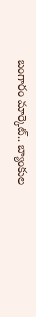బంగారం మార్కెట్.. బ్యాంకుల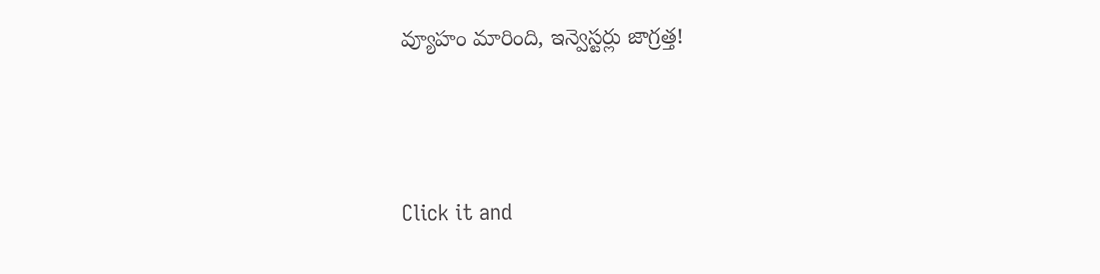వ్యూహం మారింది, ఇన్వెస్టర్లు జాగ్రత్త!



Click it and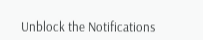Unblock the Notifications